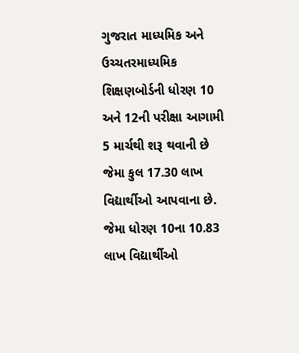ગુજરાત માધ્યમિક અને ઉચ્ચતરમાધ્યમિક શિક્ષણબોર્ડની ધોરણ 10 અને 12ની પરીક્ષા આગામી 5 માર્ચથી શરૂ થવાની છે જેમા કુલ 17.30 લાખ વિદ્યાર્થીઓ આપવાના છે. જેમા ધોરણ 10ના 10.83 લાખ વિદ્યાર્થીઓ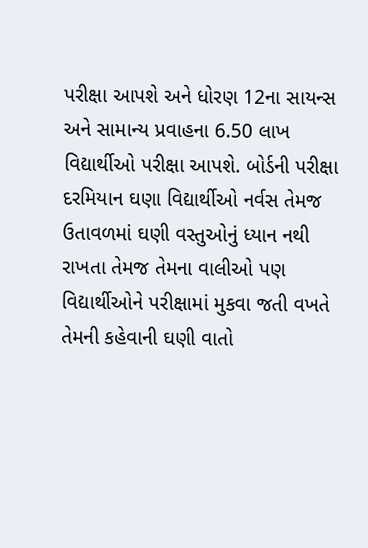પરીક્ષા આપશે અને ધોરણ 12ના સાયન્સ અને સામાન્ય પ્રવાહના 6.50 લાખ વિદ્યાર્થીઓ પરીક્ષા આપશે. બોર્ડની પરીક્ષા દરમિયાન ઘણા વિદ્યાર્થીઓ નર્વસ તેમજ ઉતાવળમાં ઘણી વસ્તુઓનું ધ્યાન નથી રાખતા તેમજ તેમના વાલીઓ પણ વિદ્યાર્થીઓને પરીક્ષામાં મુકવા જતી વખતે તેમની કહેવાની ઘણી વાતો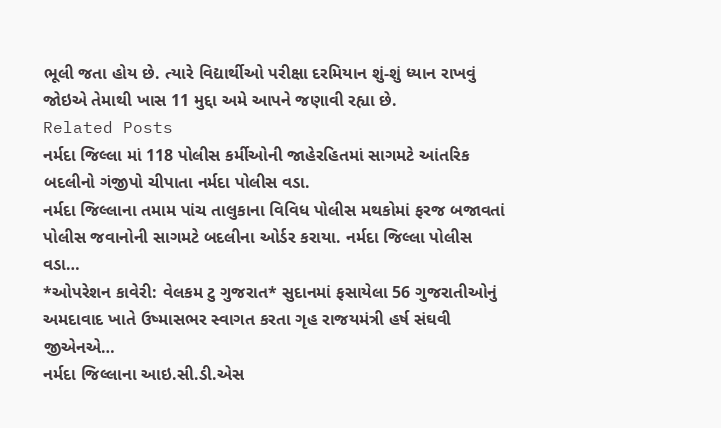ભૂલી જતા હોય છે. ત્યારે વિદ્યાર્થીઓ પરીક્ષા દરમિયાન શું-શું ધ્યાન રાખવું જોઇએ તેમાથી ખાસ 11 મુદ્દા અમે આપને જણાવી રહ્યા છે.
Related Posts
નર્મદા જિલ્લા માં 118 પોલીસ કર્મીઓની જાહેરહિતમાં સાગમટે આંતરિક બદલીનો ગંજીપો ચીપાતા નર્મદા પોલીસ વડા.
નર્મદા જિલ્લાના તમામ પાંચ તાલુકાના વિવિધ પોલીસ મથકોમાં ફરજ બજાવતાં પોલીસ જવાનોની સાગમટે બદલીના ઓર્ડર કરાયા. નર્મદા જિલ્લા પોલીસ વડા…
*ઓપરેશન કાવેરી: વેલકમ ટુ ગુજરાત* સુદાનમાં ફસાયેલા 56 ગુજરાતીઓનું અમદાવાદ ખાતે ઉષ્માસભર સ્વાગત કરતા ગૃહ રાજયમંત્રી હર્ષ સંઘવી જીએનએ…
નર્મદા જિલ્લાના આઇ.સી.ડી.એસ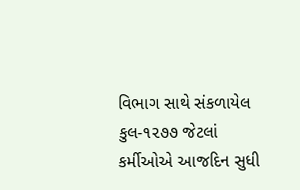વિભાગ સાથે સંકળાયેલ કુલ-૧૨૭૭ જેટલાં કર્મીઓએ આજદિન સુધી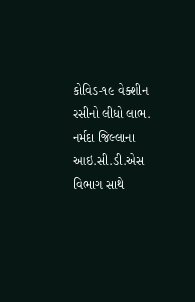કોવિડ-૧૯ વેક્શીન રસીનો લીધો લાભ.
નર્મદા જિલ્લાના આઇ.સી.ડી.એસ વિભાગ સાથે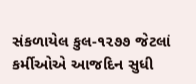સંકળાયેલ કુલ-૧૨૭૭ જેટલાં કર્મીઓએ આજદિન સુધી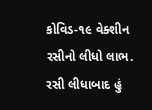કોવિડ-૧૯ વેક્શીન રસીનો લીધો લાભ. રસી લીધાબાદ હું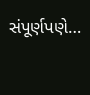સંપૂર્ણપણે…